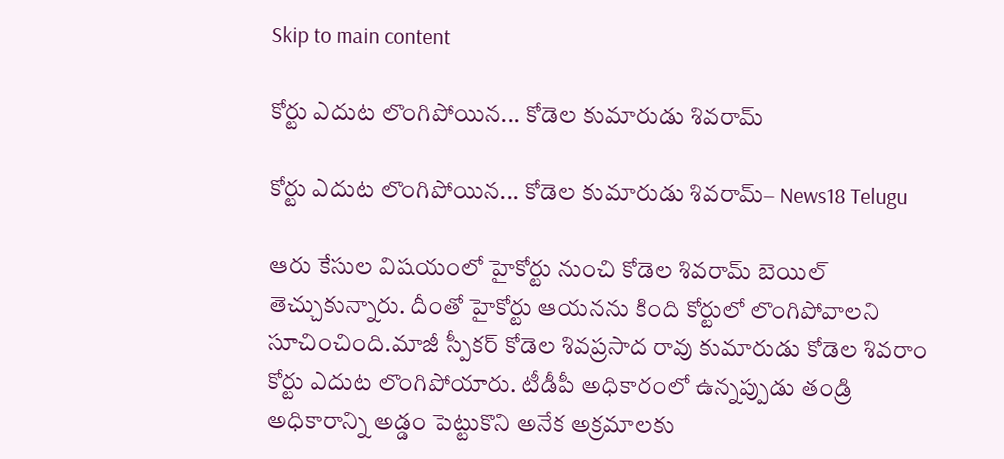Skip to main content

కోర్టు ఎదుట లొంగిపోయిన... కోడెల కుమారుడు శివరామ్

కోర్టు ఎదుట లొంగిపోయిన... కోడెల కుమారుడు శివరామ్– News18 Telugu

ఆరు కేసుల విషయంలో హైకోర్టు నుంచి కోడెల శివరామ్ బెయిల్ తెచ్చుకున్నారు. దీంతో హైకోర్టు ఆయనను కింది కోర్టులో లొంగిపోవాలని సూచించింది.మాజీ స్పీకర్ కోడెల శివప్రసాద రావు కుమారుడు కోడెల శివరాం కోర్టు ఎదుట లొంగిపోయారు. టీడీపీ అధికారంలో ఉన్నప్పుడు తండ్రి అధికారాన్ని అడ్డం పెట్టుకొని అనేక అక్రమాలకు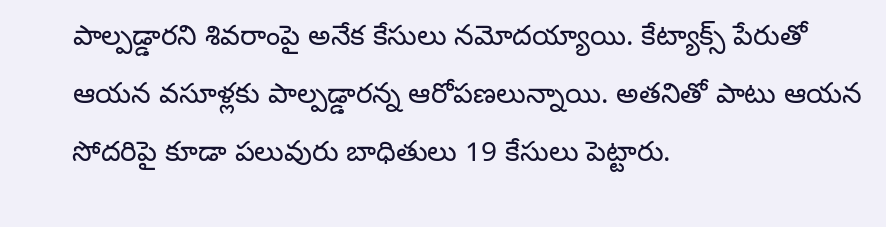పాల్పడ్డారని శివరాంపై అనేక కేసులు నమోదయ్యాయి. కేట్యాక్స్ పేరుతో ఆయన వసూళ్లకు పాల్పడ్డారన్న ఆరోపణలున్నాయి. అతనితో పాటు ఆయన సోదరిపై కూడా పలువురు బాధితులు 19 కేసులు పెట్టారు.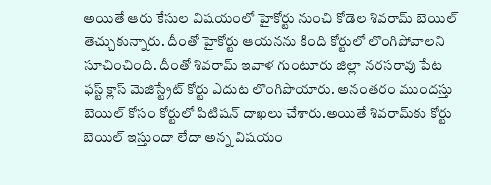అయితే ఆరు కేసుల విషయంలో హైకోర్టు నుంచి కోడెల శివరామ్ బెయిల్ తెచ్చుకున్నారు. దీంతో హైకోర్టు ఆయనను కింది కోర్టులో లొంగిపోవాలని సూచించింది. దీంతో శివరామ్ ఇవాళ గుంటూరు జిల్లా నరసరావు పేట ఫస్ట్ క్లాస్ మెజిస్ట్రేట్ కోర్టు ఎదుట లొంగిపొయారు. అనంతరం ముందస్తు బెయిల్‌ కోసం కోర్టులో పిటిషన్‌ దాఖలు చేశారు.అయితే శివరామ్‌కు కోర్టు బెయిల్ ఇస్తుందా లేదా అన్న విషయం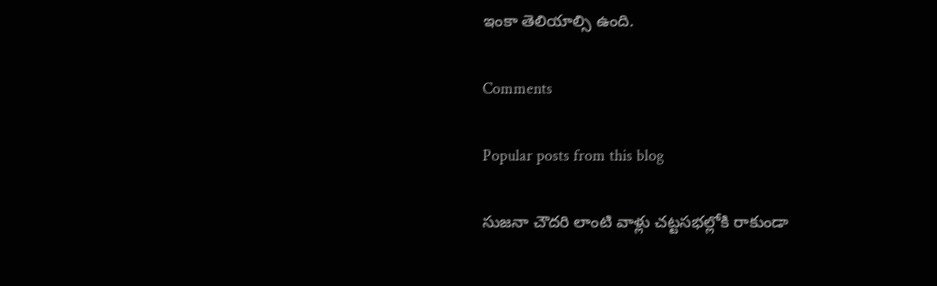ఇంకా తెలియాల్సి ఉంది.

Comments

Popular posts from this blog

సుజనా చౌదరి లాంటి వాళ్లు చట్టసభల్లోకి రాకుండా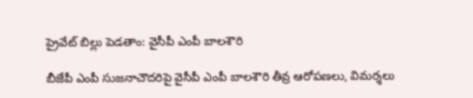ప్రైవేట్ బిల్లు పెడతాం: వైసీపీ ఎంపీ బాలశౌరి

బీజేపీ ఎంపీ సుజనాచౌదరిపై వైసీపీ ఎంపీ బాలశౌరి తీవ్ర ఆరోపణలు, విమర్శలు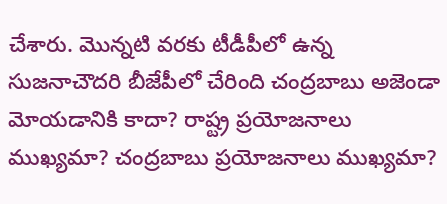చేశారు. మొన్నటి వరకు టీడీపీలో ఉన్న సుజనాచౌదరి బీజేపీలో చేరింది చంద్రబాబు అజెండా మోయడానికి కాదా? రాష్ట్ర ప్రయోజనాలు ముఖ్యమా? చంద్రబాబు ప్రయోజనాలు ముఖ్యమా?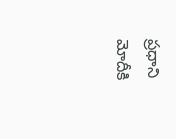ప్రధాని మోదీకి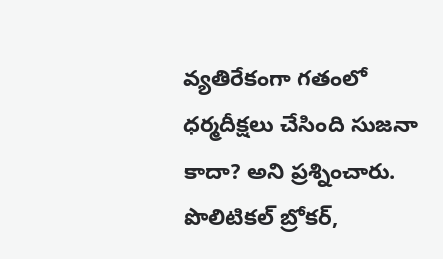వ్యతిరేకంగా గతంలో ధర్మదీక్షలు చేసింది సుజనా కాదా? అని ప్రశ్నించారు. పొలిటికల్ బ్రోకర్,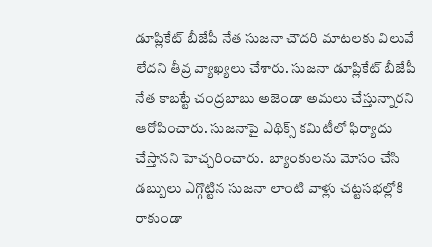డూప్లికేట్ బీజేపీ నేత సుజనా చౌదరి మాటలకు విలువే లేదని తీవ్ర వ్యాఖ్యలు చేశారు. సుజనా డూప్లికేట్ బీజేపీ నేత కాబట్టే చంద్రబాబు అజెండా అమలు చేస్తున్నారని ఆరోపించారు. సుజనాపై ఎథిక్స్ కమిటీలో ఫిర్యాదు చేస్తానని హెచ్చరించారు.  బ్యాంకులను మోసం చేసి డబ్బులు ఎగ్గొట్టిన సుజనా లాంటి వాళ్లు చట్టసభల్లోకి రాకుండా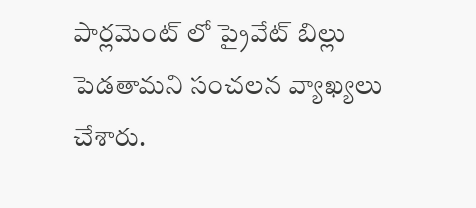పార్లమెంట్ లో ప్రైవేట్ బిల్లు పెడతామని సంచలన వ్యాఖ్యలు చేశారు.